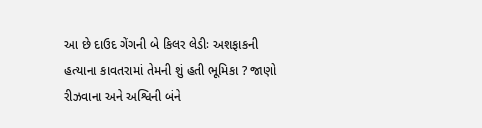આ છે દાઉદ ગેંગની બે કિલર લેડીઃ અશફાકની હત્યાના કાવતરામાં તેમની શું હતી ભૂમિકા ? જાણો
રીઝવાના અને અશ્વિની બંને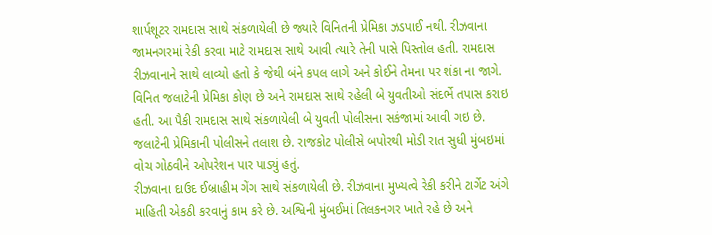શાર્પશૂટર રામદાસ સાથે સંકળાયેલી છે જ્યારે વિનિતની પ્રેમિકા ઝડપાઈ નથી. રીઝવાના જામનગરમાં રેકી કરવા માટે રામદાસ સાથે આવી ત્યારે તેની પાસે પિસ્તોલ હતી. રામદાસ રીઝવાનાને સાથે લાવ્યો હતો કે જેથી બંને કપલ લાગે અને કોઈને તેમના પર શંકા ના જાગે.
વિનિત જલાટેની પ્રેમિકા કોણ છે અને રામદાસ સાથે રહેલી બે યુવતીઓ સંદર્ભે તપાસ કરાઇ હતી. આ પૈકી રામદાસ સાથે સંકળાયેલી બે યુવતી પોલીસના સકંજામાં આવી ગઇ છે. જલાટેની પ્રેમિકાની પોલીસને તલાશ છે. રાજકોટ પોલીસે બપોરથી મોડી રાત સુધી મુંબઇમાં વોચ ગોઠવીને ઓપરેશન પાર પાડ્યું હતું.
રીઝવાના દાઉદ ઈબ્રાહીમ ગેંગ સાથે સંકળાયેલી છે. રીઝવાના મુખ્યત્વે રેકી કરીને ટાર્ગેટ અંગે માહિતી એકઠી કરવાનું કામ કરે છે. અશ્વિની મુંબઈમાં તિલકનગર ખાતે રહે છે અને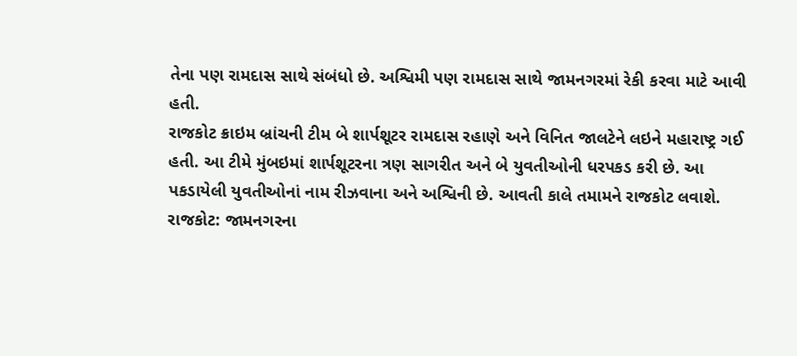તેના પણ રામદાસ સાથે સંબંધો છે. અશ્વિમી પણ રામદાસ સાથે જામનગરમાં રેકી કરવા માટે આવી હતી.
રાજકોટ ક્રાઇમ બ્રાંચની ટીમ બે શાર્પશૂટર રામદાસ રહાણે અને વિનિત જાલટેને લઇને મહારાષ્ટ્ર ગઈ હતી. આ ટીમે મુંબઇમાં શાર્પશૂટરના ત્રણ સાગરીત અને બે યુવતીઓની ધરપકડ કરી છે. આ પકડાયેલી યુવતીઓનાં નામ રીઝવાના અને અશ્વિની છે. આવતી કાલે તમામને રાજકોટ લવાશે.
રાજકોટ: જામનગરના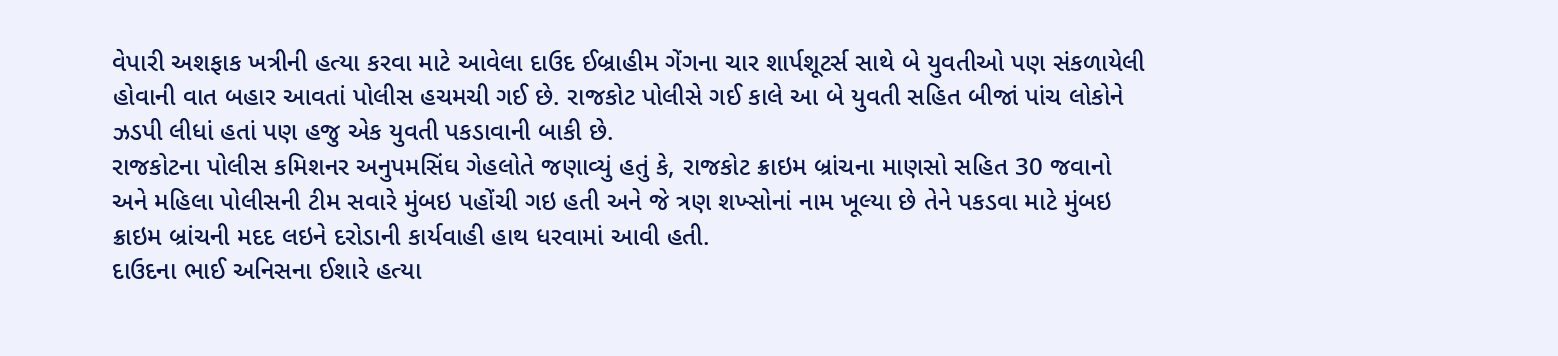વેપારી અશફાક ખત્રીની હત્યા કરવા માટે આવેલા દાઉદ ઈબ્રાહીમ ગેંગના ચાર શાર્પશૂટર્સ સાથે બે યુવતીઓ પણ સંકળાયેલી હોવાની વાત બહાર આવતાં પોલીસ હચમચી ગઈ છે. રાજકોટ પોલીસે ગઈ કાલે આ બે યુવતી સહિત બીજાં પાંચ લોકોને ઝડપી લીધાં હતાં પણ હજુ એક યુવતી પકડાવાની બાકી છે.
રાજકોટના પોલીસ કમિશનર અનુપમસિંઘ ગેહલોતે જણાવ્યું હતું કે, રાજકોટ ક્રાઇમ બ્રાંચના માણસો સહિત 30 જવાનો અને મહિલા પોલીસની ટીમ સવારે મુંબઇ પહોંચી ગઇ હતી અને જે ત્રણ શખ્સોનાં નામ ખૂલ્યા છે તેને પકડવા માટે મુંબઇ ક્રાઇમ બ્રાંચની મદદ લઇને દરોડાની કાર્યવાહી હાથ ધરવામાં આવી હતી.
દાઉદના ભાઈ અનિસના ઈશારે હત્યા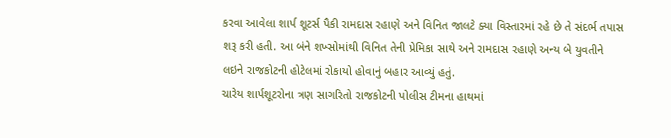કરવા આવેલા શાર્પ શૂટર્સ પૈકી રામદાસ રહાણે અને વિનિત જાલટે ક્યા વિસ્તારમાં રહે છે તે સંદર્ભ તપાસ શરૂ કરી હતી. આ બંને શખ્સોમાંથી વિનિત તેની પ્રેમિકા સાથે અને રામદાસ રહાણે અન્ય બે યુવતીને લઇને રાજકોટની હોટેલમાં રોકાયો હોવાનું બહાર આવ્યું હતું.
ચારેય શાર્પશૂટરોના ત્રણ સાગરિતો રાજકોટની પોલીસ ટીમના હાથમાં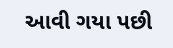આવી ગયા પછી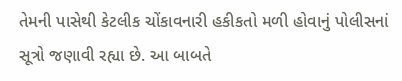તેમની પાસેથી કેટલીક ચોંકાવનારી હકીકતો મળી હોવાનું પોલીસનાં સૂત્રો જણાવી રહ્યા છે. આ બાબતે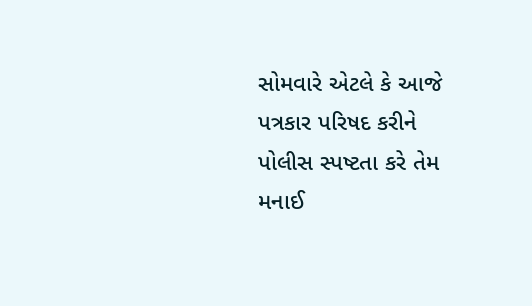સોમવારે એટલે કે આજે પત્રકાર પરિષદ કરીને પોલીસ સ્પષ્ટતા કરે તેમ મનાઈ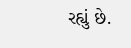રહ્યું છે.